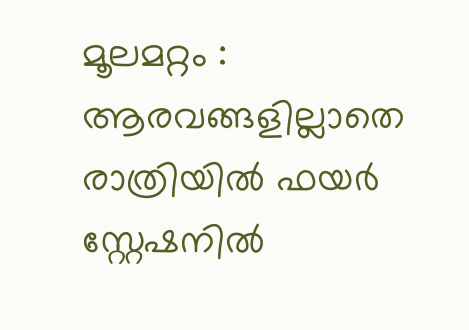മൂലമറ്റം : ആരവങ്ങളില്ലാതെ രാത്രിയില്‍ ഫയര്‍ സ്റ്റേഷനില്‍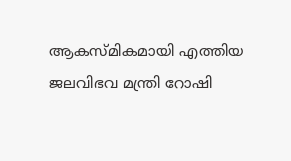ആകസ്മികമായി എത്തിയ ജലവിഭവ മന്ത്രി റോഷി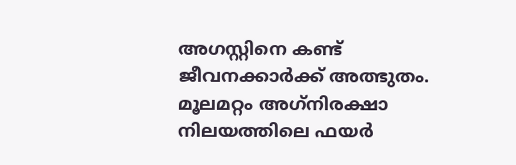അഗസ്റ്റിനെ കണ്ട് ജീവനക്കാര്‍ക്ക് അത്ഭുതം. മൂലമറ്റം അഗ്‌നിരക്ഷാ നിലയത്തിലെ ഫയര്‍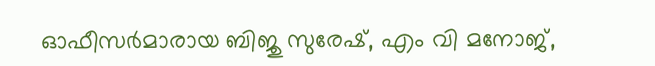ഓഫീസര്‍മാരായ ബിജു സുരേഷ്, എം വി മനോജ്,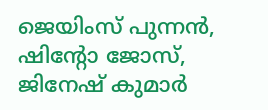ജെയിംസ് പുന്നന്‍, ഷിന്റോ ജോസ്, ജിനേഷ് കുമാര്‍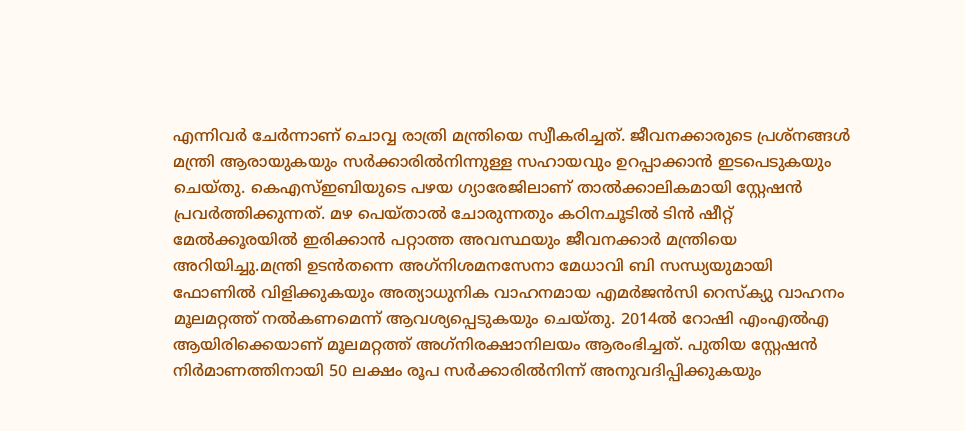എന്നിവര്‍ ചേര്‍ന്നാണ് ചൊവ്വ രാത്രി മന്ത്രിയെ സ്വീകരിച്ചത്. ജീവനക്കാരുടെ പ്രശ്നങ്ങള്‍ മന്ത്രി ആരായുകയും സര്‍ക്കാരില്‍നിന്നുള്ള സഹായവും ഉറപ്പാക്കാന്‍ ഇടപെടുകയും ചെയ്തു. കെഎസ്ഇബിയുടെ പഴയ ഗ്യാരേജിലാണ് താല്‍ക്കാലികമായി സ്റ്റേഷന്‍ പ്രവര്‍ത്തിക്കുന്നത്. മഴ പെയ്താല്‍ ചോരുന്നതും കഠിനചൂടില്‍ ടിന്‍ ഷീറ്റ് മേല്‍ക്കൂരയില്‍ ഇരിക്കാന്‍ പറ്റാത്ത അവസ്ഥയും ജീവനക്കാര്‍ മന്ത്രിയെ അറിയിച്ചു.മന്ത്രി ഉടന്‍തന്നെ അഗ്‌നിശമനസേനാ മേധാവി ബി സന്ധ്യയുമായി ഫോണില്‍ വിളിക്കുകയും അത്യാധുനിക വാഹനമായ എമര്‍ജന്‍സി റെസ്‌ക്യു വാഹനം മൂലമറ്റത്ത് നല്‍കണമെന്ന് ആവശ്യപ്പെടുകയും ചെയ്തു. 2014ല്‍ റോഷി എംഎല്‍എ ആയിരിക്കെയാണ് മൂലമറ്റത്ത് അഗ്‌നിരക്ഷാനിലയം ആരംഭിച്ചത്. പുതിയ സ്റ്റേഷന്‍ നിര്‍മാണത്തിനായി 50 ലക്ഷം രൂപ സര്‍ക്കാരില്‍നിന്ന് അനുവദിപ്പിക്കുകയും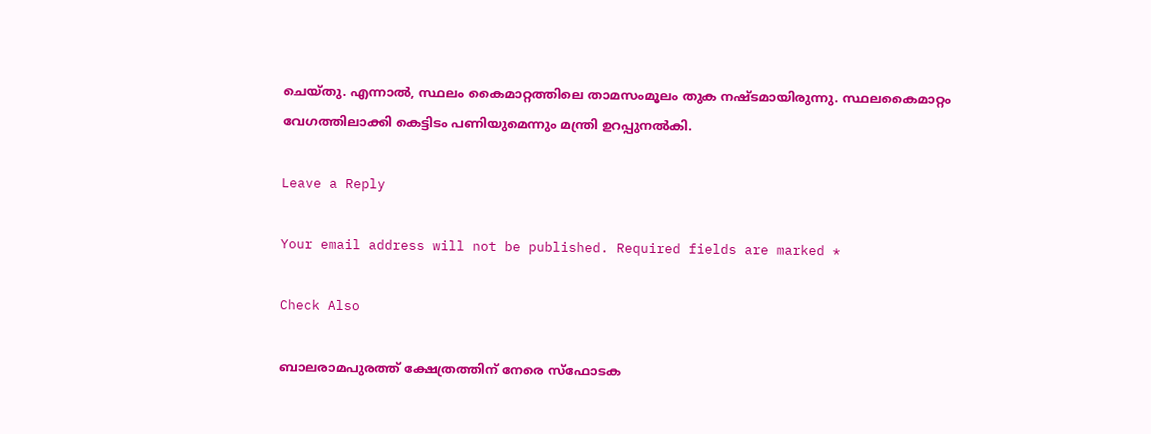ചെയ്തു. എന്നാല്‍, സ്ഥലം കൈമാറ്റത്തിലെ താമസംമൂലം തുക നഷ്ടമായിരുന്നു. സ്ഥലകൈമാറ്റം വേഗത്തിലാക്കി കെട്ടിടം പണിയുമെന്നും മന്ത്രി ഉറപ്പുനല്‍കി.

Leave a Reply

Your email address will not be published. Required fields are marked *

Check Also

ബാലരാമപുരത്ത് ക്ഷേത്രത്തിന് നേരെ സ്‌ഫോടക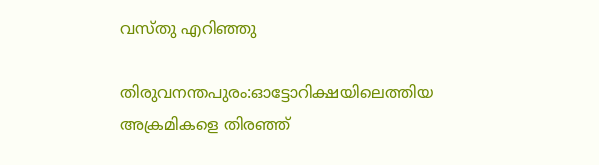വസ്തു എറിഞ്ഞു

തിരുവനന്തപുരം:ഓട്ടോറിക്ഷയിലെത്തിയ അക്രമികളെ തിരഞ്ഞ്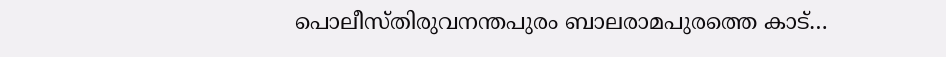പൊലീസ്തിരുവനന്തപുരം ബാലരാമപുരത്തെ കാട്…